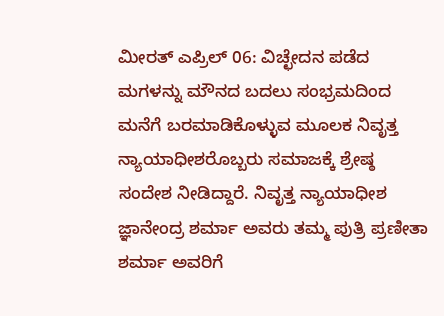ಮೀರತ್ ಎಪ್ರಿಲ್ 06: ವಿಚ್ಛೇದನ ಪಡೆದ ಮಗಳನ್ನು ಮೌನದ ಬದಲು ಸಂಭ್ರಮದಿಂದ ಮನೆಗೆ ಬರಮಾಡಿಕೊಳ್ಳುವ ಮೂಲಕ ನಿವೃತ್ತ ನ್ಯಾಯಾಧೀಶರೊಬ್ಬರು ಸಮಾಜಕ್ಕೆ ಶ್ರೇಷ್ಠ ಸಂದೇಶ ನೀಡಿದ್ದಾರೆ. ನಿವೃತ್ತ ನ್ಯಾಯಾಧೀಶ ಜ್ಞಾನೇಂದ್ರ ಶರ್ಮಾ ಅವರು ತಮ್ಮ ಪುತ್ರಿ ಪ್ರಣೀತಾ ಶರ್ಮಾ ಅವರಿಗೆ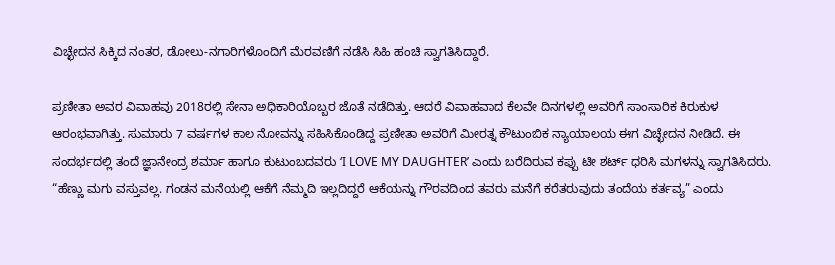ವಿಚ್ಛೇದನ ಸಿಕ್ಕಿದ ನಂತರ, ಡೋಲು-ನಗಾರಿಗಳೊಂದಿಗೆ ಮೆರವಣಿಗೆ ನಡೆಸಿ ಸಿಹಿ ಹಂಚಿ ಸ್ವಾಗತಿಸಿದ್ದಾರೆ.

ಪ್ರಣೀತಾ ಅವರ ವಿವಾಹವು 2018ರಲ್ಲಿ ಸೇನಾ ಅಧಿಕಾರಿಯೊಬ್ಬರ ಜೊತೆ ನಡೆದಿತ್ತು. ಆದರೆ ವಿವಾಹವಾದ ಕೆಲವೇ ದಿನಗಳಲ್ಲಿ ಅವರಿಗೆ ಸಾಂಸಾರಿಕ ಕಿರುಕುಳ ಆರಂಭವಾಗಿತ್ತು. ಸುಮಾರು 7 ವರ್ಷಗಳ ಕಾಲ ನೋವನ್ನು ಸಹಿಸಿಕೊಂಡಿದ್ದ ಪ್ರಣೀತಾ ಅವರಿಗೆ ಮೀರತ್ನ ಕೌಟುಂಬಿಕ ನ್ಯಾಯಾಲಯ ಈಗ ವಿಚ್ಛೇದನ ನೀಡಿದೆ. ಈ ಸಂದರ್ಭದಲ್ಲಿ ತಂದೆ ಜ್ಞಾನೇಂದ್ರ ಶರ್ಮಾ ಹಾಗೂ ಕುಟುಂಬದವರು ‘I LOVE MY DAUGHTER’ ಎಂದು ಬರೆದಿರುವ ಕಪ್ಪು ಟೀ ಶರ್ಟ್ ಧರಿಸಿ ಮಗಳನ್ನು ಸ್ವಾಗತಿಸಿದರು.
“ಹೆಣ್ಣು ಮಗು ವಸ್ತುವಲ್ಲ. ಗಂಡನ ಮನೆಯಲ್ಲಿ ಆಕೆಗೆ ನೆಮ್ಮದಿ ಇಲ್ಲದಿದ್ದರೆ ಆಕೆಯನ್ನು ಗೌರವದಿಂದ ತವರು ಮನೆಗೆ ಕರೆತರುವುದು ತಂದೆಯ ಕರ್ತವ್ಯ” ಎಂದು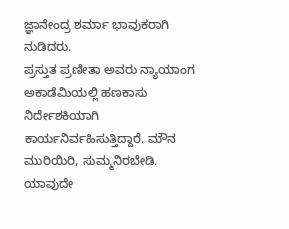ಜ್ಞಾನೇಂದ್ರ ಶರ್ಮಾ ಭಾವುಕರಾಗಿ ನುಡಿದರು.
ಪ್ರಸ್ತುತ ಪ್ರಣೀತಾ ಅವರು ನ್ಯಾಯಾಂಗ ಅಕಾಡೆಮಿಯಲ್ಲಿ ಹಣಕಾಸು ನಿರ್ದೇಶಕಿಯಾಗಿ ಕಾರ್ಯನಿರ್ವಹಿಸುತ್ತಿದ್ದಾರೆ. ಮೌನ ಮುರಿಯಿರಿ, ಸುಮ್ಮನಿರಬೇಡಿ. ಯಾವುದೇ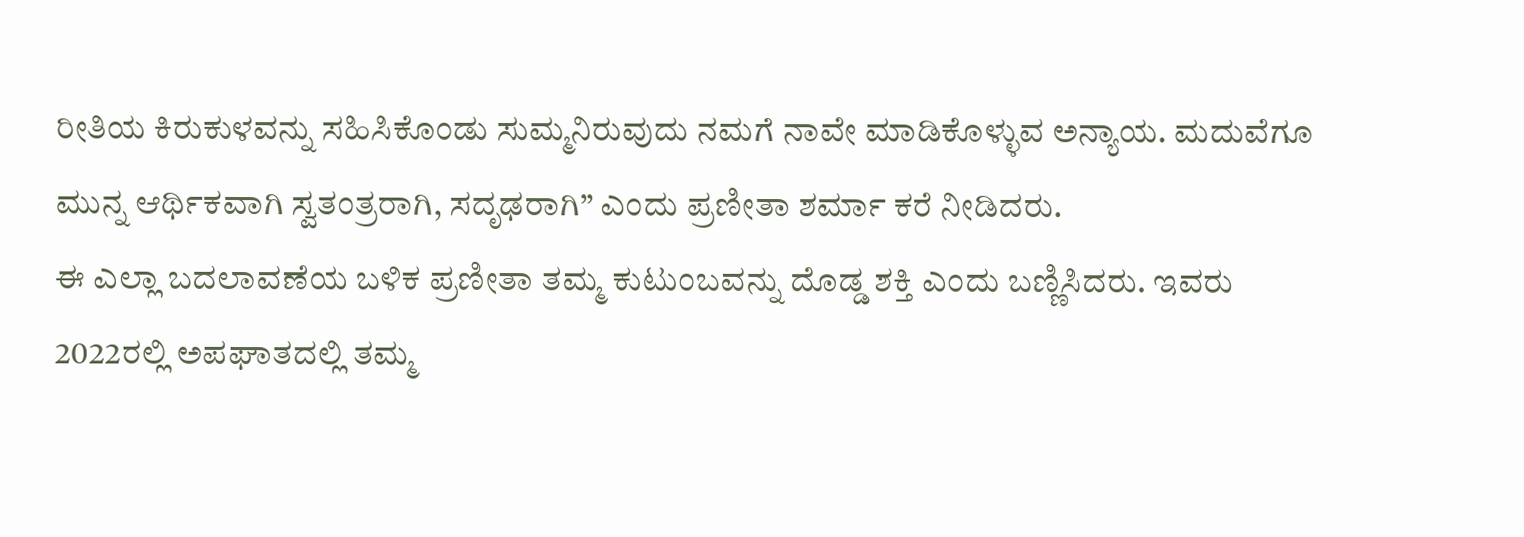ರೀತಿಯ ಕಿರುಕುಳವನ್ನು ಸಹಿಸಿಕೊಂಡು ಸುಮ್ಮನಿರುವುದು ನಮಗೆ ನಾವೇ ಮಾಡಿಕೊಳ್ಳುವ ಅನ್ಯಾಯ. ಮದುವೆಗೂ ಮುನ್ನ ಆರ್ಥಿಕವಾಗಿ ಸ್ವತಂತ್ರರಾಗಿ, ಸದೃಢರಾಗಿ” ಎಂದು ಪ್ರಣೀತಾ ಶರ್ಮಾ ಕರೆ ನೀಡಿದರು.
ಈ ಎಲ್ಲಾ ಬದಲಾವಣೆಯ ಬಳಿಕ ಪ್ರಣೀತಾ ತಮ್ಮ ಕುಟುಂಬವನ್ನು ದೊಡ್ಡ ಶಕ್ತಿ ಎಂದು ಬಣ್ಣಿಸಿದರು. ಇವರು 2022ರಲ್ಲಿ ಅಪಘಾತದಲ್ಲಿ ತಮ್ಮ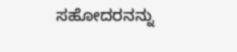ಸಹೋದರನನ್ನು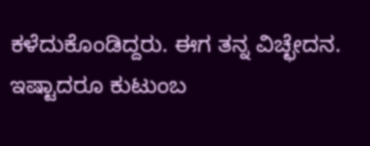ಕಳೆದುಕೊಂಡಿದ್ದರು. ಈಗ ತನ್ನ ವಿಚ್ಛೇದನ. ಇಷ್ಟಾದರೂ ಕುಟುಂಬ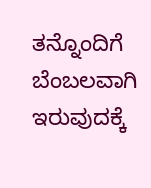ತನ್ನೊಂದಿಗೆ ಬೆಂಬಲವಾಗಿ ಇರುವುದಕ್ಕೆ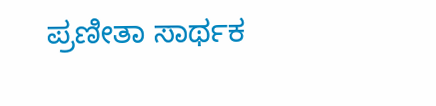ಪ್ರಣೀತಾ ಸಾರ್ಥಕ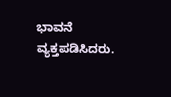ಭಾವನೆ ವ್ಯಕ್ತಪಡಿಸಿದರು.